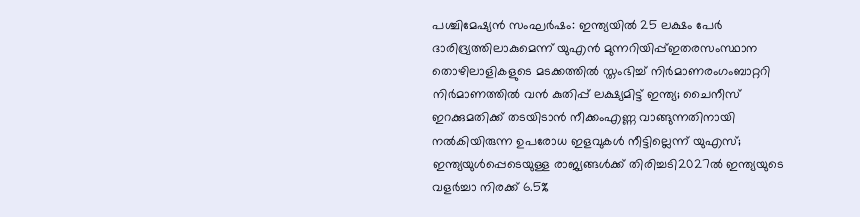പശ്ചിമേഷ്യൻ സംഘർഷം: ഇന്ത്യയിൽ 25 ലക്ഷം പേർ ദാരിദ്ര്യത്തിലാകുമെന്ന് യുഎൻ മുന്നറിയിപ്പ്ഇതരസംസ്ഥാന തൊഴിലാളികളുടെ മടക്കത്തില്‍ സ്തംഭിച്ച് നിര്‍മാണരംഗംബാറ്ററി നിര്‍മാണത്തില്‍ വന്‍ കുതിപ്പ് ലക്ഷ്യമിട്ട് ഇന്ത്യ; ചൈനീസ് ഇറക്കുമതിക്ക് തടയിടാന്‍ നീക്കംഎണ്ണ വാങ്ങുന്നതിനായി നൽകിയിരുന്ന ഉപരോധ ഇളവുകൾ നീട്ടില്ലെന്ന് യുഎസ്; ഇന്ത്യയുൾപ്പെടെയുള്ള രാജ്യങ്ങൾക്ക് തിരിച്ചടി2027ൽ ഇന്ത്യയുടെ വളർച്ചാ നിരക്ക് 6.5%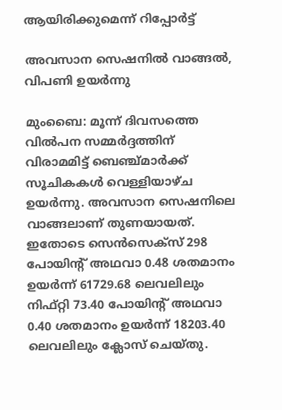ആയിരിക്കുമെന്ന് റിപ്പോർട്ട്

അവസാന സെഷനില്‍ വാങ്ങല്‍, വിപണി ഉയര്‍ന്നു

മുംബൈ: മൂന്ന് ദിവസത്തെ വില്‍പന സമ്മര്‍ദ്ദത്തിന് വിരാമമിട്ട് ബെഞ്ച്മാര്‍ക്ക് സൂചികകള്‍ വെള്ളിയാഴ്ച ഉയര്‍ന്നു. അവസാന സെഷനിലെ വാങ്ങലാണ് തുണയായത്. ഇതോടെ സെന്‍സെക്‌സ് 298 പോയിന്റ് അഥവാ 0.48 ശതമാനം ഉയര്‍ന്ന് 61729.68 ലെവലിലും നിഫ്റ്റി 73.40 പോയിന്റ് അഥവാ 0.40 ശതമാനം ഉയര്‍ന്ന് 18203.40 ലെവലിലും ക്ലോസ് ചെയ്തു.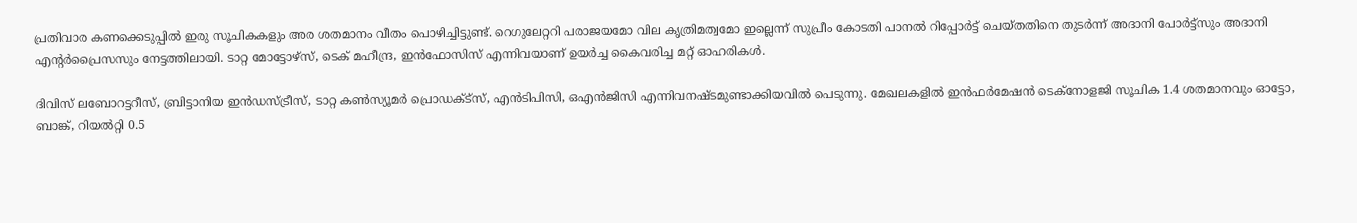പ്രതിവാര കണക്കെടുപ്പില്‍ ഇരു സൂചികകളും അര ശതമാനം വീതം പൊഴിച്ചിട്ടുണ്ട്. റെഗുലേറ്ററി പരാജയമോ വില കൃത്രിമത്വമോ ഇല്ലെന്ന് സുപ്രീം കോടതി പാനല്‍ റിപ്പോര്‍ട്ട് ചെയ്തതിനെ തുടര്‍ന്ന് അദാനി പോര്‍ട്ട്‌സും അദാനി എന്റര്‍പ്രൈസസും നേട്ടത്തിലായി. ടാറ്റ മോട്ടോഴ്‌സ്, ടെക് മഹീന്ദ്ര, ഇന്‍ഫോസിസ് എന്നിവയാണ് ഉയര്‍ച്ച കൈവരിച്ച മറ്റ് ഓഹരികള്‍.

ദിവിസ് ലബോറട്ടറീസ്, ബ്രിട്ടാനിയ ഇന്‍ഡസ്ട്രീസ്, ടാറ്റ കണ്‍സ്യൂമര്‍ പ്രൊഡക്ട്സ്, എന്‍ടിപിസി, ഒഎന്‍ജിസി എന്നിവനഷ്ടമുണ്ടാക്കിയവില്‍ പെടുന്നു. മേഖലകളില്‍ ഇന്‍ഫര്‍മേഷന്‍ ടെക്‌നോളജി സൂചിക 1.4 ശതമാനവും ഓട്ടോ, ബാങ്ക്, റിയല്‍റ്റി 0.5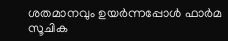ശതമാനവും ഉയര്‍ന്നപ്പോള്‍ ഫാര്‍മ സൂചിക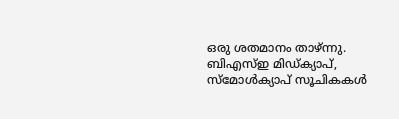ഒരു ശതമാനം താഴ്ന്നു. ബിഎസ്ഇ മിഡ്ക്യാപ്, സ്മോള്‍ക്യാപ് സൂചികകള്‍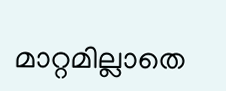മാറ്റമില്ലാതെ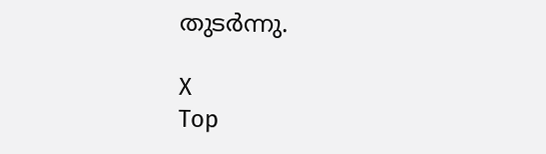തുടര്‍ന്നു.

X
Top